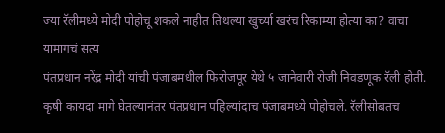ज्या रॅलीमध्ये मोदी पोहोचू शकले नाहीत तिथल्या खुर्च्या खरंच रिकाम्या होत्या का? वाचा यामागचं सत्य
पंतप्रधान नरेंद्र मोदी यांची पंजाबमधील फिरोजपूर येथे ५ जानेवारी रोजी निवडणूक रॅली होती. कृषी कायदा मागे घेतल्यानंतर पंतप्रधान पहिल्यांदाच पंजाबमध्ये पोहोचले. रॅलीसोबतच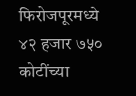फिरोजपूरमध्ये ४२ हजार ७५० कोटींच्या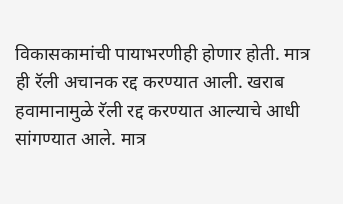विकासकामांची पायाभरणीही होणार होती. मात्र ही रॅली अचानक रद्द करण्यात आली. खराब हवामानामुळे रॅली रद्द करण्यात आल्याचे आधी सांगण्यात आले. मात्र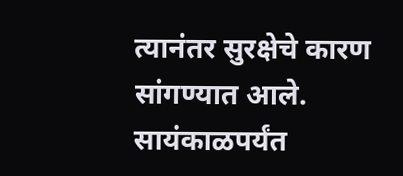त्यानंतर सुरक्षेचे कारण सांगण्यात आले. सायंकाळपर्यंत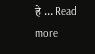हे … Read more